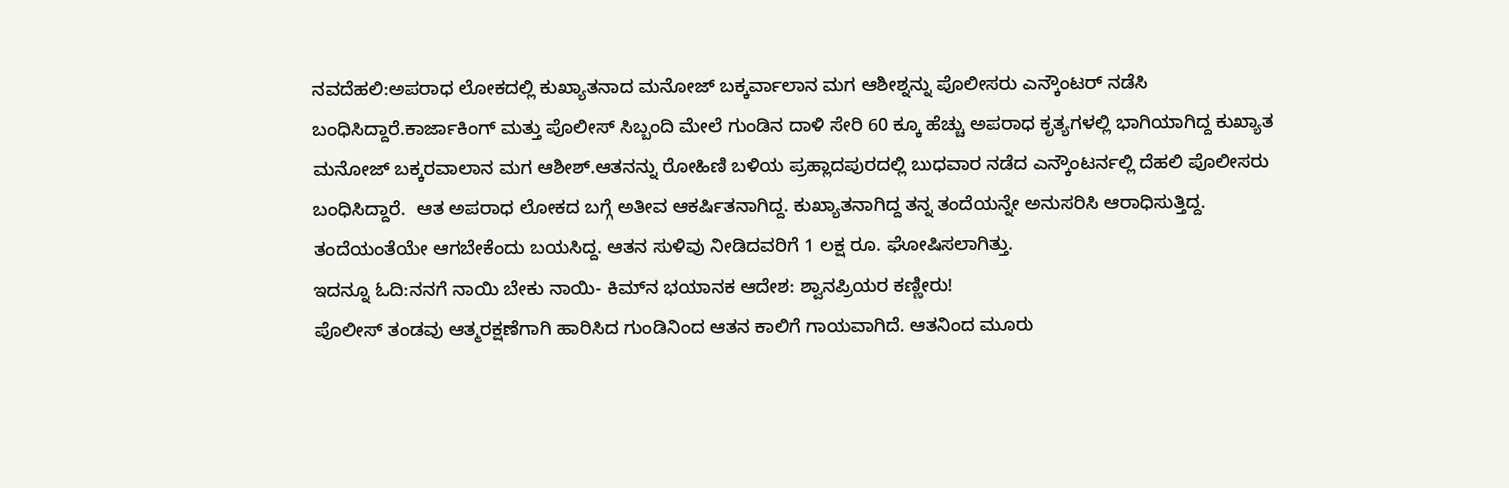ನವದೆಹಲಿ:ಅಪರಾಧ ಲೋಕದಲ್ಲಿ ಕುಖ್ಯಾತನಾದ ಮನೋಜ್ ಬಕ್ಕರ್ವಾಲಾನ ಮಗ ಆಶೀಶ್ನನ್ನು ಪೊಲೀಸರು ಎನ್ಕೌಂಟರ್ ನಡೆಸಿ ಬಂಧಿಸಿದ್ದಾರೆ.ಕಾರ್ಜಾಕಿಂಗ್ ಮತ್ತು ಪೊಲೀಸ್ ಸಿಬ್ಬಂದಿ ಮೇಲೆ ಗುಂಡಿನ ದಾಳಿ ಸೇರಿ 60 ಕ್ಕೂ ಹೆಚ್ಚು ಅಪರಾಧ ಕೃತ್ಯಗಳಲ್ಲಿ ಭಾಗಿಯಾಗಿದ್ದ ಕುಖ್ಯಾತ ಮನೋಜ್ ಬಕ್ಕರವಾಲಾನ ಮಗ ಆಶೀಶ್.ಆತನನ್ನು ರೋಹಿಣಿ ಬಳಿಯ ಪ್ರಹ್ಲಾದಪುರದಲ್ಲಿ ಬುಧವಾರ ನಡೆದ ಎನ್ಕೌಂಟರ್ನಲ್ಲಿ ದೆಹಲಿ ಪೊಲೀಸರು ಬಂಧಿಸಿದ್ದಾರೆ.  ಆತ ಅಪರಾಧ ಲೋಕದ ಬಗ್ಗೆ ಅತೀವ ಆಕರ್ಷಿತನಾಗಿದ್ದ. ಕುಖ್ಯಾತನಾಗಿದ್ದ ತನ್ನ ತಂದೆಯನ್ನೇ ಅನುಸರಿಸಿ ಆರಾಧಿಸುತ್ತಿದ್ದ. ತಂದೆಯಂತೆಯೇ ಆಗಬೇಕೆಂದು ಬಯಸಿದ್ದ. ಆತನ ಸುಳಿವು ನೀಡಿದವರಿಗೆ 1 ಲಕ್ಷ ರೂ. ಘೋಷಿಸಲಾಗಿತ್ತು.
ಇದನ್ನೂ ಓದಿ:ನನಗೆ ನಾಯಿ ಬೇಕು ನಾಯಿ- ಕಿಮ್‌ನ ಭಯಾನಕ ಆದೇಶ: ಶ್ವಾನಪ್ರಿಯರ ಕಣ್ಣೀರು!
ಪೊಲೀಸ್ ತಂಡವು ಆತ್ಮರಕ್ಷಣೆಗಾಗಿ ಹಾರಿಸಿದ ಗುಂಡಿನಿಂದ ಆತನ ಕಾಲಿಗೆ ಗಾಯವಾಗಿದೆ. ಆತನಿಂದ ಮೂರು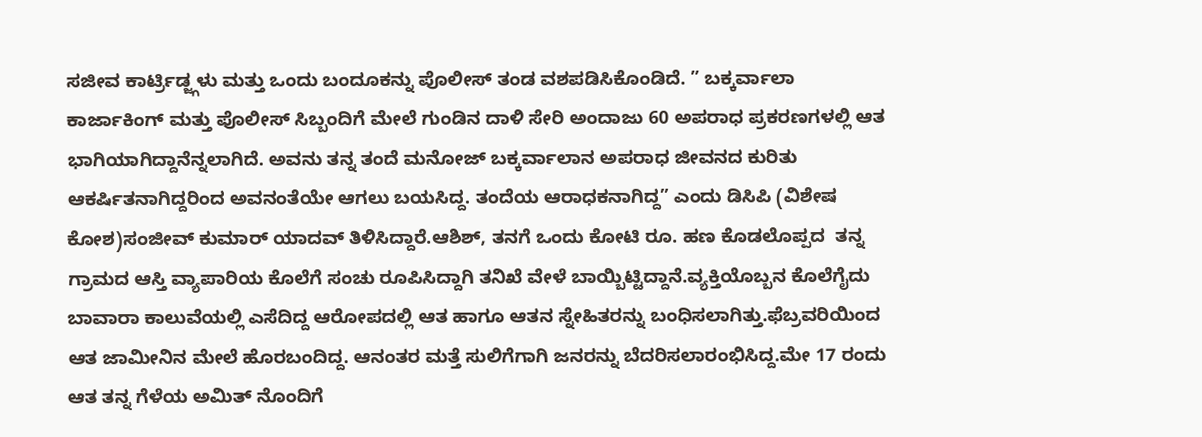ಸಜೀವ ಕಾರ್ಟ್ರಿಡ್ಜ್ಗಳು ಮತ್ತು ಒಂದು ಬಂದೂಕನ್ನು ಪೊಲೀಸ್ ತಂಡ ವಶಪಡಿಸಿಕೊಂಡಿದೆ. ” ಬಕ್ಕರ್ವಾಲಾ ಕಾರ್ಜಾಕಿಂಗ್ ಮತ್ತು ಪೊಲೀಸ್ ಸಿಬ್ಬಂದಿಗೆ ಮೇಲೆ ಗುಂಡಿನ ದಾಳಿ ಸೇರಿ ಅಂದಾಜು 60 ಅಪರಾಧ ಪ್ರಕರಣಗಳಲ್ಲಿ ಆತ ಭಾಗಿಯಾಗಿದ್ದಾನೆನ್ನಲಾಗಿದೆ. ಅವನು ತನ್ನ ತಂದೆ ಮನೋಜ್ ಬಕ್ಕರ್ವಾಲಾನ ಅಪರಾಧ ಜೀವನದ ಕುರಿತು ಆಕರ್ಷಿತನಾಗಿದ್ದರಿಂದ ಅವನಂತೆಯೇ ಆಗಲು ಬಯಸಿದ್ದ. ತಂದೆಯ ಆರಾಧಕನಾಗಿದ್ದ” ಎಂದು ಡಿಸಿಪಿ (ವಿಶೇಷ ಕೋಶ)ಸಂಜೀವ್ ಕುಮಾರ್ ಯಾದವ್ ತಿಳಿಸಿದ್ದಾರೆ.ಆಶಿಶ್, ತನಗೆ ಒಂದು ಕೋಟಿ ರೂ. ಹಣ ಕೊಡಲೊಪ್ಪದ  ತನ್ನ ಗ್ರಾಮದ ಆಸ್ತಿ ವ್ಯಾಪಾರಿಯ ಕೊಲೆಗೆ ಸಂಚು ರೂಪಿಸಿದ್ದಾಗಿ ತನಿಖೆ ವೇಳೆ ಬಾಯ್ಬಿಟ್ಟಿದ್ದಾನೆ.ವ್ಯಕ್ತಿಯೊಬ್ಬನ ಕೊಲೆಗೈದು ಬಾವಾರಾ ಕಾಲುವೆಯಲ್ಲಿ ಎಸೆದಿದ್ದ ಆರೋಪದಲ್ಲಿ ಆತ ಹಾಗೂ ಆತನ ಸ್ನೇಹಿತರನ್ನು ಬಂಧಿಸಲಾಗಿತ್ತು.ಫೆಬ್ರವರಿಯಿಂದ ಆತ ಜಾಮೀನಿನ ಮೇಲೆ ಹೊರಬಂದಿದ್ದ. ಆನಂತರ ಮತ್ತೆ ಸುಲಿಗೆಗಾಗಿ ಜನರನ್ನು ಬೆದರಿಸಲಾರಂಭಿಸಿದ್ದ.ಮೇ 17 ರಂದು ಆತ ತನ್ನ ಗೆಳೆಯ ಅಮಿತ್ ನೊಂದಿಗೆ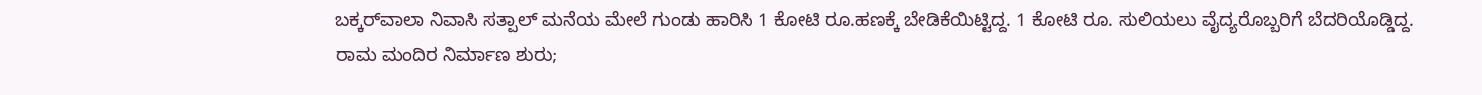ಬಕ್ಕರ್‌ವಾಲಾ ನಿವಾಸಿ ಸತ್ಪಾಲ್ ಮನೆಯ ಮೇಲೆ ಗುಂಡು ಹಾರಿಸಿ 1 ಕೋಟಿ ರೂ.ಹಣಕ್ಕೆ ಬೇಡಿಕೆಯಿಟ್ಟಿದ್ದ. 1 ಕೋಟಿ ರೂ. ಸುಲಿಯಲು ವೈದ್ಯರೊಬ್ಬರಿಗೆ ಬೆದರಿಯೊಡ್ಡಿದ್ದ.
ರಾಮ ಮಂದಿರ ನಿರ್ಮಾಣ ಶುರು;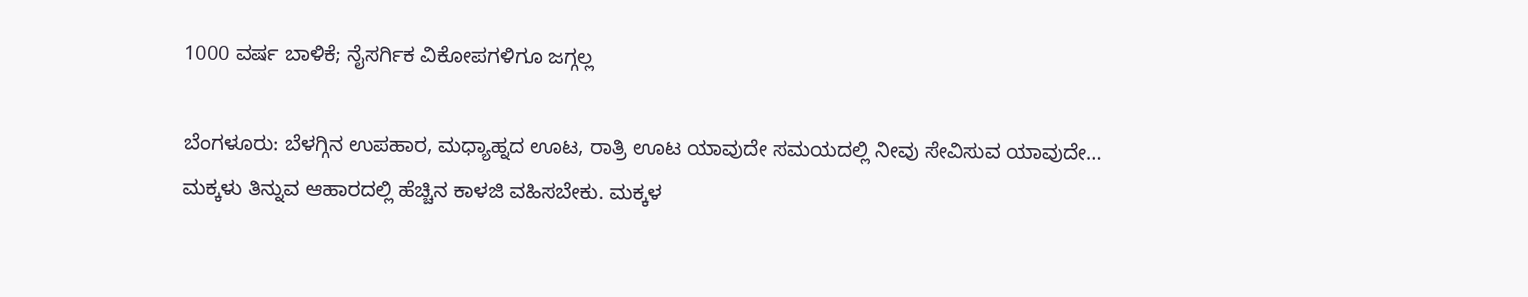1000 ವರ್ಷ ಬಾಳಿಕೆ; ನೈಸರ್ಗಿಕ ವಿಕೋಪಗಳಿಗೂ ಜಗ್ಗಲ್ಲ

ಬೆಂಗಳೂರು: ಬೆಳಗ್ಗಿನ ಉಪಹಾರ, ಮಧ್ಯಾಹ್ನದ ಊಟ, ರಾತ್ರಿ ಊಟ ಯಾವುದೇ ಸಮಯದಲ್ಲಿ ನೀವು ಸೇವಿಸುವ ಯಾವುದೇ…
ಮಕ್ಕಳು ತಿನ್ನುವ ಆಹಾರದಲ್ಲಿ ಹೆಚ್ಚಿನ ಕಾಳಜಿ ವಹಿಸಬೇಕು. ಮಕ್ಕಳ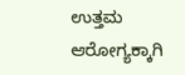ಉತ್ತಮ ಆರೋಗ್ಯಕ್ಕಾಗಿ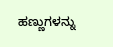ಹಣ್ಣುಗಳನ್ನು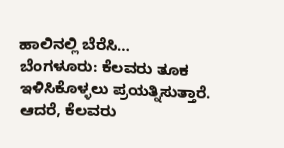ಹಾಲಿನಲ್ಲಿ ಬೆರೆಸಿ…
ಬೆಂಗಳೂರು: ಕೆಲವರು ತೂಕ ಇಳಿಸಿಕೊಳ್ಳಲು ಪ್ರಯತ್ನಿಸುತ್ತಾರೆ. ಆದರೆ, ಕೆಲವರು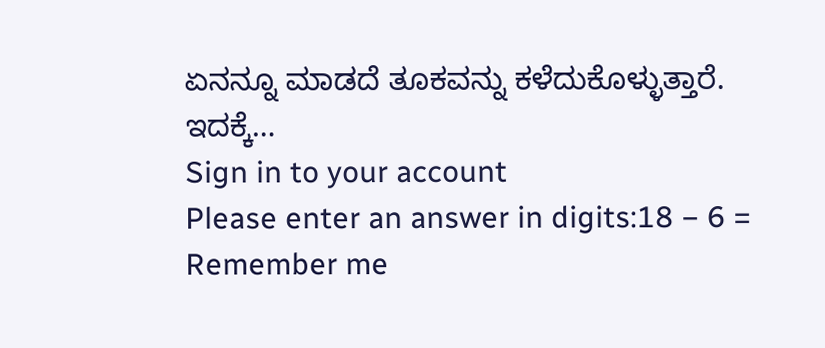ಏನನ್ನೂ ಮಾಡದೆ ತೂಕವನ್ನು ಕಳೆದುಕೊಳ್ಳುತ್ತಾರೆ. ಇದಕ್ಕೆ…
Sign in to your account
Please enter an answer in digits:18 − 6 =
Remember me